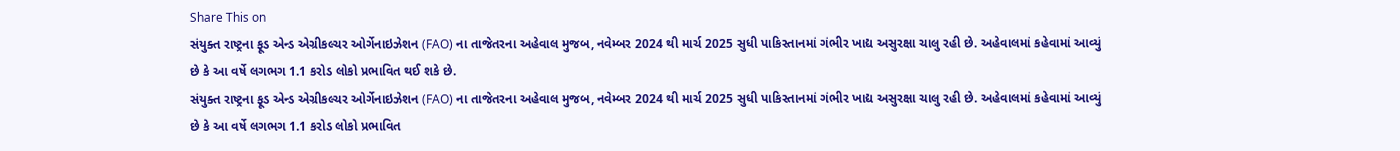Share This on
સંયુક્ત રાષ્ટ્રના ફૂડ એન્ડ એગ્રીકલ્ચર ઓર્ગેનાઇઝેશન (FAO) ના તાજેતરના અહેવાલ મુજબ, નવેમ્બર 2024 થી માર્ચ 2025 સુધી પાકિસ્તાનમાં ગંભીર ખાદ્ય અસુરક્ષા ચાલુ રહી છે. અહેવાલમાં કહેવામાં આવ્યું છે કે આ વર્ષે લગભગ 1.1 કરોડ લોકો પ્રભાવિત થઈ શકે છે.
સંયુક્ત રાષ્ટ્રના ફૂડ એન્ડ એગ્રીકલ્ચર ઓર્ગેનાઇઝેશન (FAO) ના તાજેતરના અહેવાલ મુજબ, નવેમ્બર 2024 થી માર્ચ 2025 સુધી પાકિસ્તાનમાં ગંભીર ખાદ્ય અસુરક્ષા ચાલુ રહી છે. અહેવાલમાં કહેવામાં આવ્યું છે કે આ વર્ષે લગભગ 1.1 કરોડ લોકો પ્રભાવિત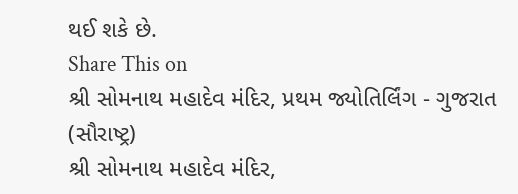થઈ શકે છે.
Share This on
શ્રી સોમનાથ મહાદેવ મંદિર, પ્રથમ જ્યોતિર્લિંગ - ગુજરાત (સૌરાષ્ટ્ર)
શ્રી સોમનાથ મહાદેવ મંદિર,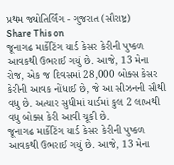પ્રથમ જ્યોતિર્લિંગ - ગુજરાત (સૌરાષ્ટ્ર)
Share This on
જૂનાગઢ માર્કેટિંગ યાર્ડ કેસર કેરીની પુષ્કળ આવકથી ઉભરાઈ ગયું છે. આજે, 13 મેના રોજ, એક જ દિવસમાં 28,000 બોક્સ કેસર કેરીની આવક નોંધાઈ છે, જે આ સીઝનની સૌથી વધુ છે. અત્યાર સુધીમાં યાર્ડમાં કુલ 2 લાખથી વધુ બોક્સ કેરી આવી ચૂકી છે.
જૂનાગઢ માર્કેટિંગ યાર્ડ કેસર કેરીની પુષ્કળ આવકથી ઉભરાઈ ગયું છે. આજે, 13 મેના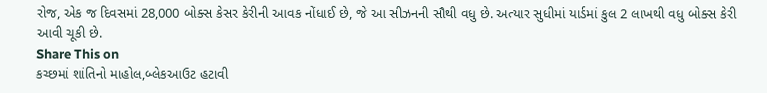રોજ, એક જ દિવસમાં 28,000 બોક્સ કેસર કેરીની આવક નોંધાઈ છે, જે આ સીઝનની સૌથી વધુ છે. અત્યાર સુધીમાં યાર્ડમાં કુલ 2 લાખથી વધુ બોક્સ કેરી આવી ચૂકી છે.
Share This on
કચ્છમાં શાંતિનો માહોલ,બ્લેકઆઉટ હટાવી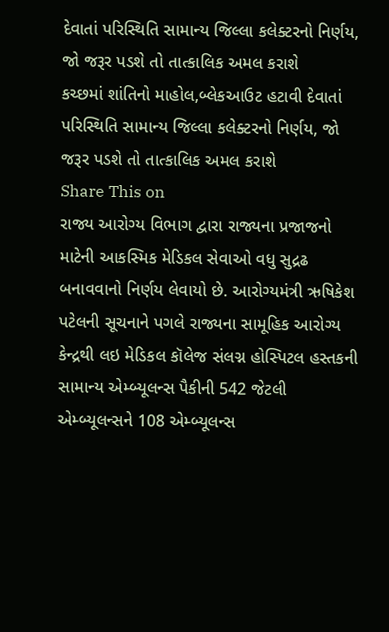દેવાતાં પરિસ્થિતિ સામાન્ય જિલ્લા કલેક્ટરનો નિર્ણય, જો જરૂર પડશે તો તાત્કાલિક અમલ કરાશે
કચ્છમાં શાંતિનો માહોલ,બ્લેકઆઉટ હટાવી દેવાતાં પરિસ્થિતિ સામાન્ય જિલ્લા કલેક્ટરનો નિર્ણય, જો જરૂર પડશે તો તાત્કાલિક અમલ કરાશે
Share This on
રાજ્ય આરોગ્ય વિભાગ દ્વારા રાજ્યના પ્રજાજનો માટેની આકસ્મિક મેડિકલ સેવાઓ વધુ સુદ્રઢ બનાવવાનો નિર્ણય લેવાયો છે. આરોગ્યમંત્રી ઋષિકેશ પટેલની સૂચનાને પગલે રાજ્યના સામૂહિક આરોગ્ય કેન્દ્રથી લઇ મેડિકલ કૉલેજ સંલગ્ન હોસ્પિટલ હસ્તકની સામાન્ય એમ્બ્યૂલન્સ પૈકીની 542 જેટલી એમ્બ્યૂલન્સને 108 એમ્બ્યૂલન્સ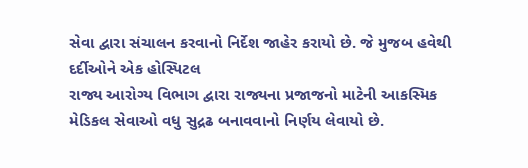સેવા દ્વારા સંચાલન કરવાનો નિર્દેશ જાહેર કરાયો છે. જે મુજબ હવેથી દર્દીઓને એક હોસ્પિટલ
રાજ્ય આરોગ્ય વિભાગ દ્વારા રાજ્યના પ્રજાજનો માટેની આકસ્મિક મેડિકલ સેવાઓ વધુ સુદ્રઢ બનાવવાનો નિર્ણય લેવાયો છે.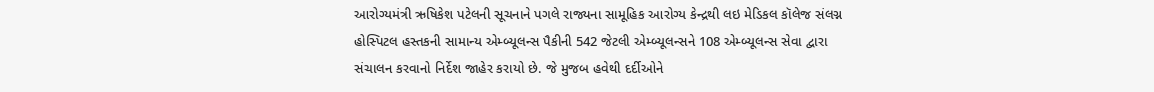આરોગ્યમંત્રી ઋષિકેશ પટેલની સૂચનાને પગલે રાજ્યના સામૂહિક આરોગ્ય કેન્દ્રથી લઇ મેડિકલ કૉલેજ સંલગ્ન હોસ્પિટલ હસ્તકની સામાન્ય એમ્બ્યૂલન્સ પૈકીની 542 જેટલી એમ્બ્યૂલન્સને 108 એમ્બ્યૂલન્સ સેવા દ્વારા સંચાલન કરવાનો નિર્દેશ જાહેર કરાયો છે. જે મુજબ હવેથી દર્દીઓને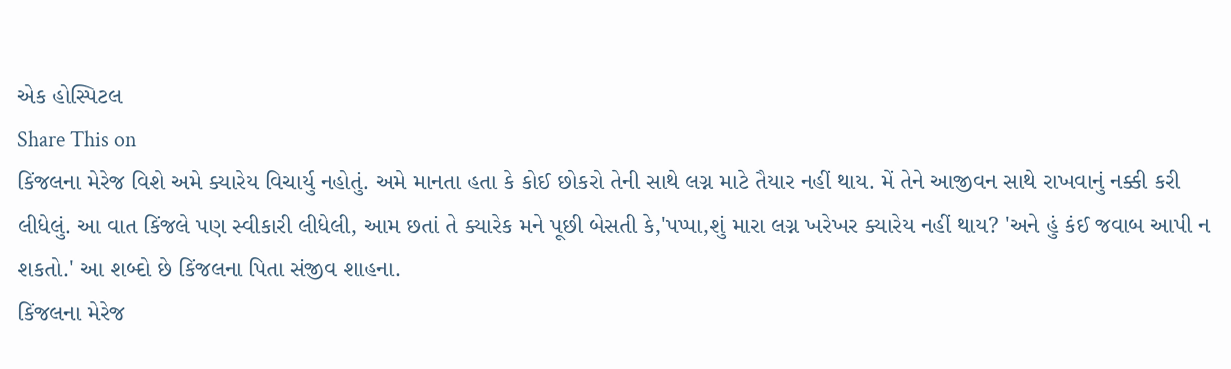એક હોસ્પિટલ
Share This on
કિંજલના મેરેજ વિશે અમે ક્યારેય વિચાર્યુ નહોતું. અમે માનતા હતા કે કોઈ છોકરો તેની સાથે લગ્ન માટે તૈયાર નહીં થાય. મેં તેને આજીવન સાથે રાખવાનું નક્કી કરી લીધેલું. આ વાત કિંજલે પણ સ્વીકારી લીધેલી, આમ છતાં તે ક્યારેક મને પૂછી બેસતી કે,'પપ્પા,શું મારા લગ્ન ખરેખર ક્યારેય નહીં થાય? 'અને હું કંઈ જવાબ આપી ન શકતો.' આ શબ્દો છે કિંજલના પિતા સંજીવ શાહના.
કિંજલના મેરેજ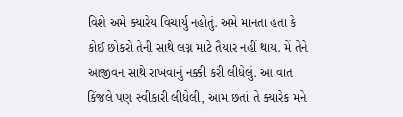વિશે અમે ક્યારેય વિચાર્યુ નહોતું. અમે માનતા હતા કે કોઈ છોકરો તેની સાથે લગ્ન માટે તૈયાર નહીં થાય. મેં તેને આજીવન સાથે રાખવાનું નક્કી કરી લીધેલું. આ વાત કિંજલે પણ સ્વીકારી લીધેલી, આમ છતાં તે ક્યારેક મને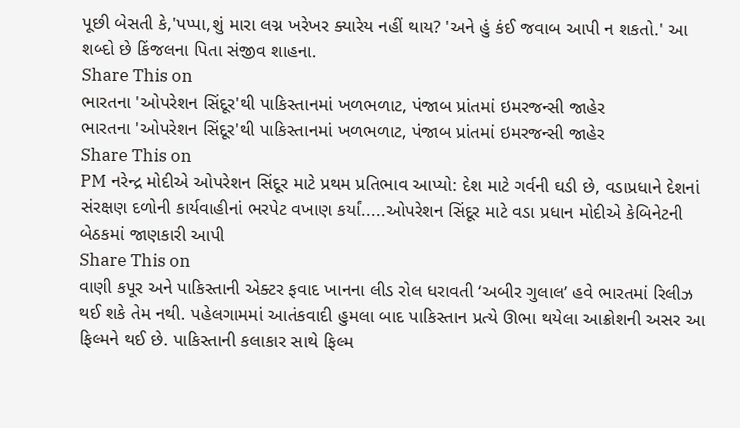પૂછી બેસતી કે,'પપ્પા,શું મારા લગ્ન ખરેખર ક્યારેય નહીં થાય? 'અને હું કંઈ જવાબ આપી ન શકતો.' આ શબ્દો છે કિંજલના પિતા સંજીવ શાહના.
Share This on
ભારતના 'ઓપરેશન સિંદૂર'થી પાકિસ્તાનમાં ખળભળાટ, પંજાબ પ્રાંતમાં ઇમરજન્સી જાહેર
ભારતના 'ઓપરેશન સિંદૂર'થી પાકિસ્તાનમાં ખળભળાટ, પંજાબ પ્રાંતમાં ઇમરજન્સી જાહેર
Share This on
PM નરેન્દ્ર મોદીએ ઓપરેશન સિંદૂર માટે પ્રથમ પ્રતિભાવ આપ્યો: દેશ માટે ગર્વની ઘડી છે, વડાપ્રધાને દેશનાં સંરક્ષણ દળોની કાર્યવાહીનાં ભરપેટ વખાણ કર્યાં.....ઓપરેશન સિંદૂર માટે વડા પ્રધાન મોદીએ કેબિનેટની બેઠકમાં જાણકારી આપી
Share This on
વાણી કપૂર અને પાકિસ્તાની એક્ટર ફવાદ ખાનના લીડ રોલ ધરાવતી ‘અબીર ગુલાલ’ હવે ભારતમાં રિલીઝ થઈ શકે તેમ નથી. પહેલગામમાં આતંકવાદી હુમલા બાદ પાકિસ્તાન પ્રત્યે ઊભા થયેલા આક્રોશની અસર આ ફિલ્મને થઈ છે. પાકિસ્તાની કલાકાર સાથે ફિલ્મ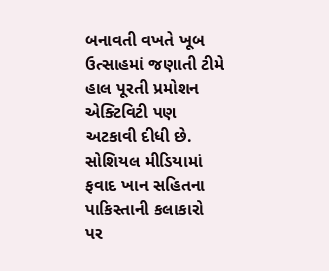બનાવતી વખતે ખૂબ ઉત્સાહમાં જણાતી ટીમે હાલ પૂરતી પ્રમોશન એક્ટિવિટી પણ અટકાવી દીધી છે. સોશિયલ મીડિયામાં ફવાદ ખાન સહિતના પાકિસ્તાની કલાકારો પર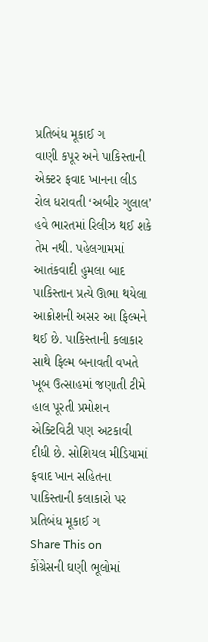પ્રતિબંધ મૂકાઈ ગ
વાણી કપૂર અને પાકિસ્તાની એક્ટર ફવાદ ખાનના લીડ રોલ ધરાવતી ‘અબીર ગુલાલ’ હવે ભારતમાં રિલીઝ થઈ શકે તેમ નથી. પહેલગામમાં આતંકવાદી હુમલા બાદ પાકિસ્તાન પ્રત્યે ઊભા થયેલા આક્રોશની અસર આ ફિલ્મને થઈ છે. પાકિસ્તાની કલાકાર સાથે ફિલ્મ બનાવતી વખતે ખૂબ ઉત્સાહમાં જણાતી ટીમે હાલ પૂરતી પ્રમોશન એક્ટિવિટી પણ અટકાવી દીધી છે. સોશિયલ મીડિયામાં ફવાદ ખાન સહિતના પાકિસ્તાની કલાકારો પર પ્રતિબંધ મૂકાઈ ગ
Share This on
કોંગ્રેસની ઘણી ભૂલોમાં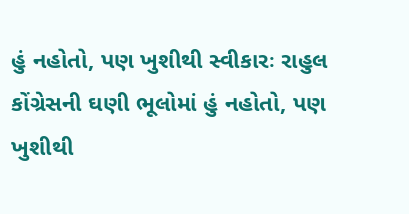હું નહોતો, પણ ખુશીથી સ્વીકારઃ રાહુલ
કોંગ્રેસની ઘણી ભૂલોમાં હું નહોતો, પણ ખુશીથી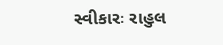સ્વીકારઃ રાહુલ